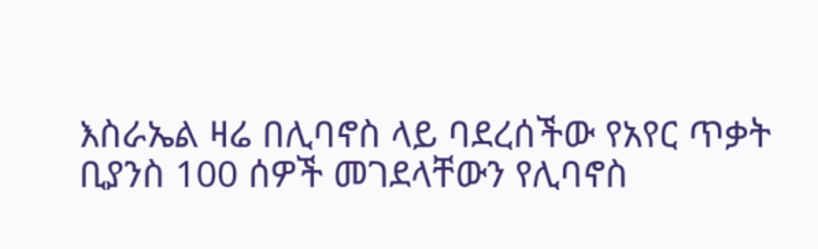እስራኤል ዛሬ በሊባኖስ ላይ ባደረሰችው የአየር ጥቃት ቢያንስ 100 ሰዎች መገደላቸውን የሊባኖስ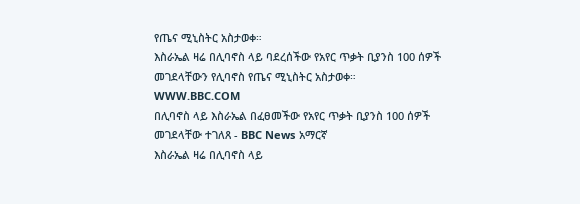የጤና ሚኒስትር አስታወቀ።
እስራኤል ዛሬ በሊባኖስ ላይ ባደረሰችው የአየር ጥቃት ቢያንስ 100 ሰዎች መገደላቸውን የሊባኖስ የጤና ሚኒስትር አስታወቀ።
WWW.BBC.COM
በሊባኖስ ላይ እስራኤል በፈፀመችው የአየር ጥቃት ቢያንስ 100 ሰዎች መገደላቸው ተገለጸ - BBC News አማርኛ
እስራኤል ዛሬ በሊባኖስ ላይ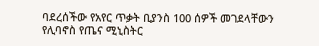ባደረሰችው የአየር ጥቃት ቢያንስ 100 ሰዎች መገደላቸውን የሊባኖስ የጤና ሚኒስትር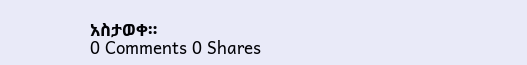አስታወቀ።
0 Comments 0 Shares